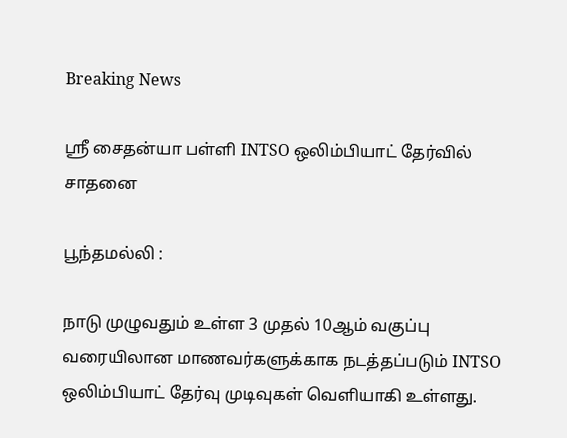Breaking News

ஸ்ரீ சைதன்யா பள்ளி INTSO ஒலிம்பியாட் தேர்வில் சாதனை

பூந்தமல்லி :

நாடு முழுவதும் உள்ள 3 முதல் 10ஆம் வகுப்பு வரையிலான மாணவர்களுக்காக நடத்தப்படும் INTSO ஒலிம்பியாட் தேர்வு முடிவுகள் வெளியாகி உள்ளது.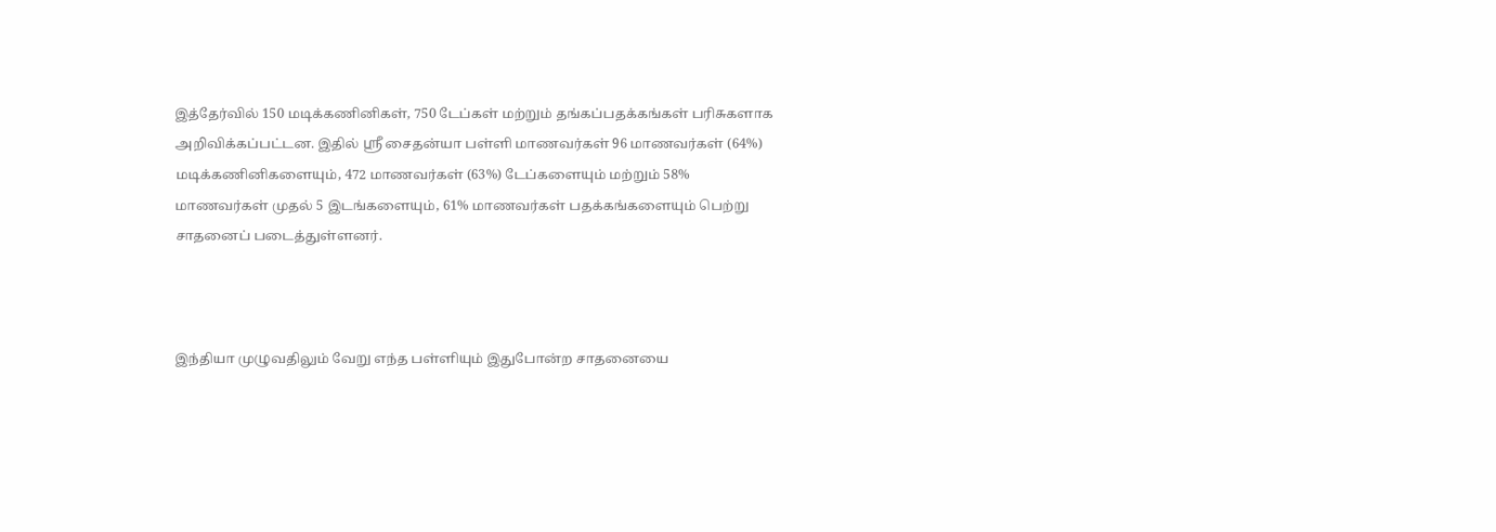இத்தேர்வில் 150 மடிக்கணினிகள், 750 டேப்கள் மற்றும் தங்கப்பதக்கங்கள் பரிசுகளாக அறிவிக்கப்பட்டன. இதில் ஸ்ரீ சைதன்யா பள்ளி மாணவர்கள் 96 மாணவர்கள் (64%) மடிக்கணினிகளையும், 472 மாணவர்கள் (63%) டேப்களையும் மற்றும் 58% மாணவர்கள் முதல் 5 இடங்களையும், 61% மாணவர்கள் பதக்கங்களையும் பெற்று சாதனைப் படைத்துள்ளனர்.



இந்தியா முழுவதிலும் வேறு எந்த பள்ளியும் இதுபோன்ற சாதனையை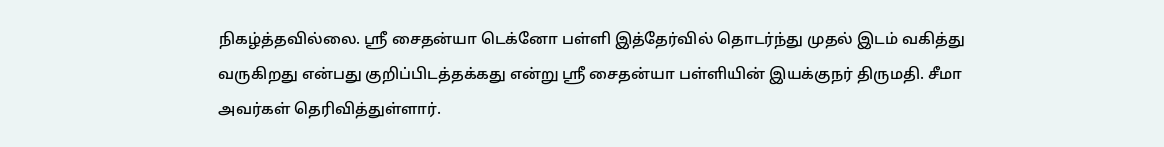நிகழ்த்தவில்லை. ஸ்ரீ சைதன்யா டெக்னோ பள்ளி இத்தேர்வில் தொடர்ந்து முதல் இடம் வகித்து வருகிறது என்பது குறிப்பிடத்தக்கது என்று ஸ்ரீ சைதன்யா பள்ளியின் இயக்குநர் திருமதி. சீமா அவர்கள் தெரிவித்துள்ளார்.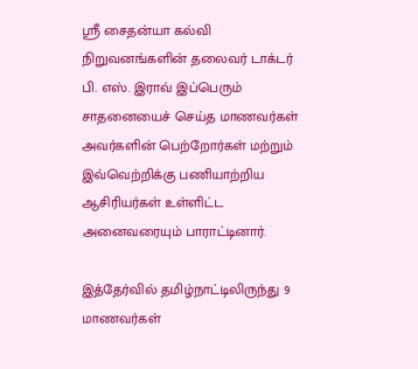ஸ்ரீ சைதன்யா கல்வி நிறுவனங்களின் தலைவர் டாக்டர் பி. எஸ். இராவ் இப்பெரும் சாதனையைச் செய்த மாணவர்கள் அவர்களின் பெற்றோர்கள் மற்றும் இவ்வெற்றிக்கு பணியாற்றிய ஆசிரியர்கள் உள்ளிட்ட அனைவரையும் பாராட்டினார்.

இத்தேர்வில் தமிழ்நாட்டிலிருந்து 9 மாணவர்கள்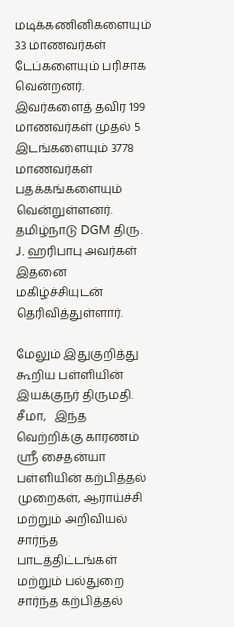மடிக்கணினிகளையும் 33 மாணவர்கள் டேப்களையும் பரிசாக வென்றனர். இவர்களைத் தவிர 199 மாணவர்கள் முதல் 5 இடங்களையும் 3778 மாணவர்கள் பதக்கங்களையும் வென்றுள்ளனர். தமிழ்நாடு DGM திரு. J. ஹரிபாபு அவர்கள் இதனை மகிழ்ச்சியுடன் தெரிவித்துள்ளார்.

மேலும் இதுகுறித்து கூறிய பள்ளியின் இயக்குநர் திருமதி. சீமா,   இந்த வெற்றிக்கு காரணம் ஸ்ரீ சைதன்யா பள்ளியின் கற்பித்தல் முறைகள், ஆராய்ச்சி மற்றும் அறிவியல் சார்ந்த பாடத்திட்டங்கள் மற்றும் பல்துறை சார்ந்த கற்பித்தல்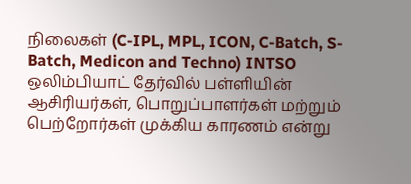நிலைகள் (C-IPL, MPL, ICON, C-Batch, S-Batch, Medicon and Techno) INTSO ஒலிம்பியாட் தேர்வில் பள்ளியின் ஆசிரியர்கள், பொறுப்பாளர்கள் மற்றும் பெற்றோர்கள் முக்கிய காரணம் என்று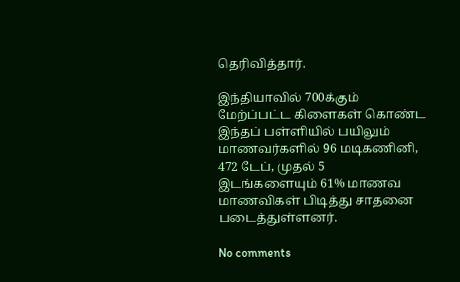தெரிவித்தார்.

இந்தியாவில் 700க்கும் மேற்ப்பட்ட கிளைகள் கொண்ட இந்தப் பள்ளியில் பயிலும் மாணவர்களில் 96 மடிகணினி, 472 டேப், முதல் 5 இடங்களையும் 61% மாணவ மாணவிகள் பிடித்து சாதனை படைத்துள்ளனர்.

No comments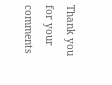Thank you for your comments